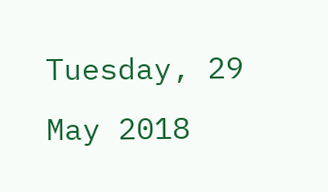Tuesday, 29 May 2018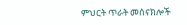ምህርት ጥራት መሰናክሎች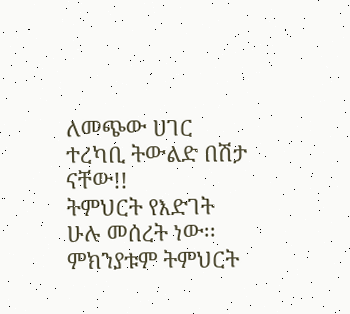ለመጭው ሀገር ተረካቢ ትውልድ በሽታ ናቸው!!
ትምህርት የእድገት ሁሉ መሰረት ነው፡፡ምክንያቱም ትምህርት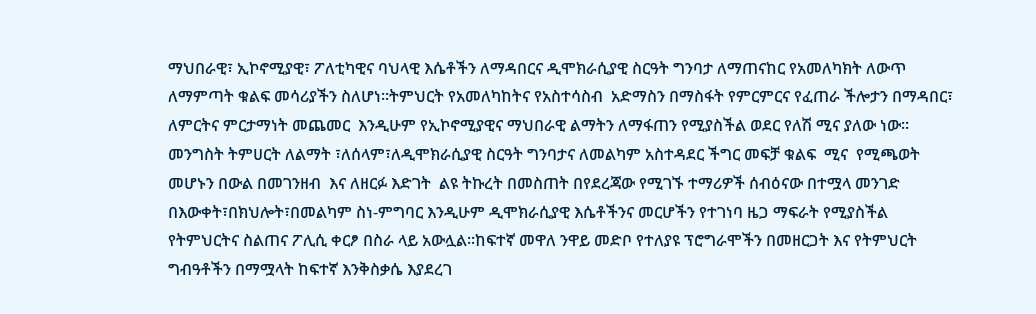ማህበራዊ፣ ኢኮኖሚያዊ፣ ፖለቲካዊና ባህላዊ እሴቶችን ለማዳበርና ዲሞክራሲያዊ ስርዓት ግንባታ ለማጠናከር የአመለካክት ለውጥ ለማምጣት ቁልፍ መሳሪያችን ስለሆነ፡፡ትምህርት የአመለካከትና የአስተሳስብ  አድማስን በማስፋት የምርምርና የፈጠራ ችሎታን በማዳበር፣ ለምርትና ምርታማነት መጨመር  እንዲሁም የኢኮኖሚያዊና ማህበራዊ ልማትን ለማፋጠን የሚያስችል ወደር የለሽ ሚና ያለው ነው፡፡
መንግስት ትምሀርት ለልማት ፣ለሰላም፣ለዲሞክራሲያዊ ስርዓት ግንባታና ለመልካም አስተዳደር ችግር መፍቻ ቁልፍ  ሚና  የሚጫወት መሆኑን በውል በመገንዘብ  እና ለዘርፉ እድገት  ልዩ ትኩረት በመስጠት በየደረጃው የሚገኙ ተማሪዎች ሰብዕናው በተሟላ መንገድ በእውቀት፣በክህሎት፣በመልካም ስነ-ምግባር እንዲሁም ዲሞክራሲያዊ እሴቶችንና መርሆችን የተገነባ ዜጋ ማፍራት የሚያስችል የትምህርትና ስልጠና ፖሊሲ ቀርፆ በስራ ላይ አውሏል፡፡ከፍተኛ መዋለ ንዋይ መድቦ የተለያዩ ፕሮግራሞችን በመዘርጋት እና የትምህርት ግብዓቶችን በማሟላት ከፍተኛ እንቅስቃሴ እያደረገ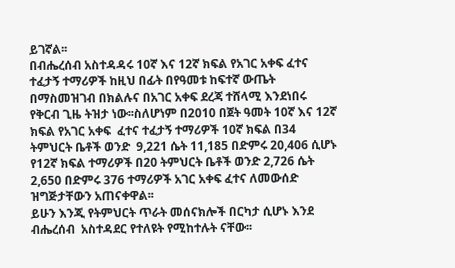ይገኛል፡፡
በብሔረሰብ አስተዳዳሩ 10ኛ እና 12ኛ ክፍል የአገር አቀፍ ፈተና ተፈታኝ ተማሪዎች ከዚህ በፊት በየዓመቱ ከፍተኛ ውጤት በማስመዝገብ በክልሉና በአገር አቀፍ ደረጃ ተሸላሚ እንደነበሩ የቅርብ ጊዜ ትዝታ ነው፡፡ስለሆነም በ2010 በጀት ዓመት 10ኛ እና 12ኛ ክፍል የአገር አቀፍ  ፈተና ተፈታኝ ተማሪዎች 10ኛ ክፍል በ34 ትምህርት ቤቶች ወንድ  9,221 ሴት 11,185 በድምሩ 20,406 ሲሆኑ የ12ኛ ክፍል ተማሪዎች በ20 ትምህርት ቤቶች ወንድ 2,726 ሴት 2,650 በድምሩ 376 ተማሪዎች አገር አቀፍ ፈተና ለመውሰድ ዝግጅታቸውን አጠናቀዋል፡፡
ይሁን እንጂ የትምህርት ጥራት መሰናክሎች በርካታ ሲሆኑ እንደ ብሔረሰብ  አስተዳደር የተለዩት የሚከተሉት ናቸው፡፡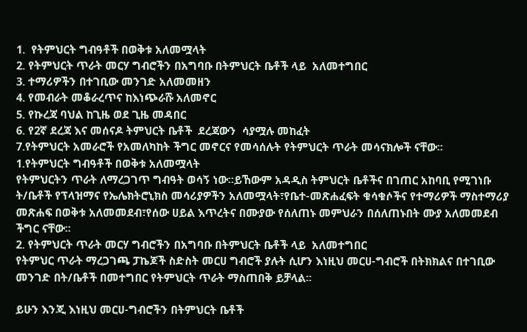1.  የትምህርት ግብዓቶች በወቅቱ አለመሟላት
2. የትምህርት ጥራት መርሃ ግብሮችን በአግባቡ በትምህርት ቤቶች ላይ  አለመተግበር
3. ተማሪዎችን በተገቢው መንገድ አለመመዘን
4. የመብራት መቆራረጥና ከእነጭራሹ አለመኖር
5. የኩረጃ ባህል ከጊዜ ወደ ጊዜ መዳበር
6. የ2ኛ ደረጃ እና መሰናዶ ትምህርት ቤቶች  ደረጃውን  ሳያሟሉ መከፈት
7.የትምህርት አመራሮች የአመለካከት ችግር መኖርና የመሳሰሉት የትምህርት ጥራት መሳናክሎች ናቸው፡፡
1.የትምህርት ግብዓቶች በወቅቱ አለመሟላት
የትምህርትን ጥራት ለማረጋገጥ ግብዓት ወሳኝ ነው፡፡ይኸውም አዳዲስ ትምህርት ቤቶችና በገጠር አከባቢ የሚገነቡ ት/ቤቶች የፕላዝማና የኤሌክትሮኒክስ መሳሪያዎችን አለመሟላት፣የቤተ-መጽሐፈፍት ቁሳቁሶችና የተማሪዎች ማስተማሪያ መጽሐፍ በወቅቱ አለመመደብ፣የሰው ሀይል እጥረትና በሙያው የሰለጠኑ መምህራን በሰለጠኑበት ሙያ አለመመደብ ችግር ናቸው፡፡
2. የትምህርት ጥራት መርሃ ግብሮችን በአግባቡ በትምህርት ቤቶች ላይ  አለመተግበር
የትምህር ጥራት ማረጋገጫ ፓኬጆች ስድስት መርሀ ግብሮች ያሉት ሲሆን እነዚህ መርሀ-ግብሮች በትክክልና በተገቢው መንገድ በት/ቤቶች በመተግበር የትምህርት ጥራት ማስጠበቅ ይቻላል፡፡

ይሁን እንጂ እነዚህ መርሀ-ግብሮችን በትምህርት ቤቶች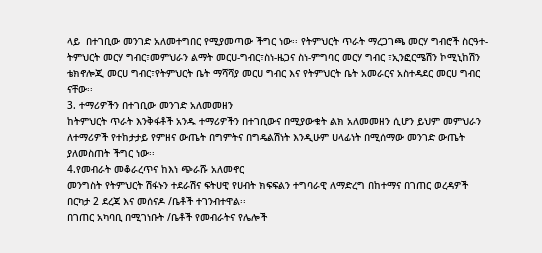ላይ  በተገቢው መንገድ አለመተግበር የሚያመጣው ችግር ነው፡፡ የትምህርት ጥራት ማረጋገጫ መርሃ ግብሮች ስርዓተ-ትምህርት መርሃ ግብር፣መምህራን ልማት መርሀ-ግብር፣ስነ-ዜጋና ስነ-ምግባር መርሃ ግብር ፣ኢንፎርሜሽን ኮሚኒከሽን ቴክኖሎጂ መርሀ ግብር፣የትምህርት ቤት ማሻሻያ መርሀ ግብር እና የትምህርት ቤት አመራርና አስተዳደር መርሀ ግብር ናቸው፡፡
3. ተማሪዎችን በተገቢው መንገድ አለመመዘን
ከትምህርት ጥራት እንቅፋቶች አንዱ ተማሪዎችን በተገቢውና በሚያውቁት ልክ አለመመዘን ሲሆን ይህም መምህራን ለተማሪዎች የተከታታይ የምዘና ውጤት በግምትና በግዴልሽነት እንዲሁም ሀላፊነት በሚሰማው መንገድ ውጤት ያለመስጠት ችግር ነው፡፡
4.የመብራት መቆራረጥና ከእነ ጭራሹ አለመኖር
መንግስት የትምህርት ሽፋኑን ተደራሽና ፍትሀዊ የሀብት ክፍፍልን ተግባራዊ ለማድረግ በከተማና በገጠር ወረዳዎች በርካታ 2 ደረጃ እና መሰናዶ /ቤቶች ተገንብተዋል፡፡
በገጠር አካባቢ በሚገነቡት /ቤቶች የመብራትና የሌሎች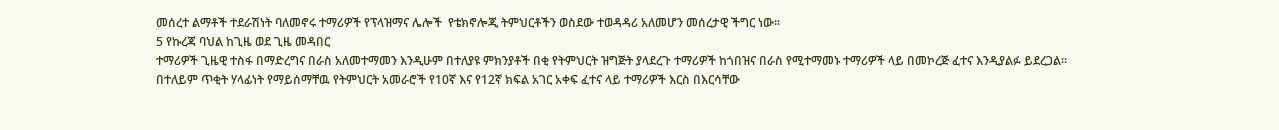መሰረተ ልማቶች ተደራሽነት ባለመኖሩ ተማሪዎች የፕላዝማና ሌሎች  የቴክኖሎጂ ትምህርቶችን ወስደው ተወዳዳሪ አለመሆን መሰረታዊ ችግር ነው፡፡
5 የኩረጃ ባህል ከጊዜ ወደ ጊዜ መዳበር
ተማሪዎች ጊዜዊ ተስፋ በማድረግና በራስ አለመተማመን እንዲሁም በተለያዩ ምክንያቶች በቂ የትምህርት ዝግጅት ያላደረጉ ተማሪዎች ከጎበዝና በራስ የሚተማመኑ ተማሪዎች ላይ በመኮረጅ ፈተና እንዲያልፉ ይደረጋል፡፡
በተለይም ጥቂት ሃላፊነት የማይሰማቸዉ የትምህርት አመራሮች የ10ኛ እና የ12ኛ ክፍል አገር አቀፍ ፈተና ላይ ተማሪዎች እርስ በእርሳቸው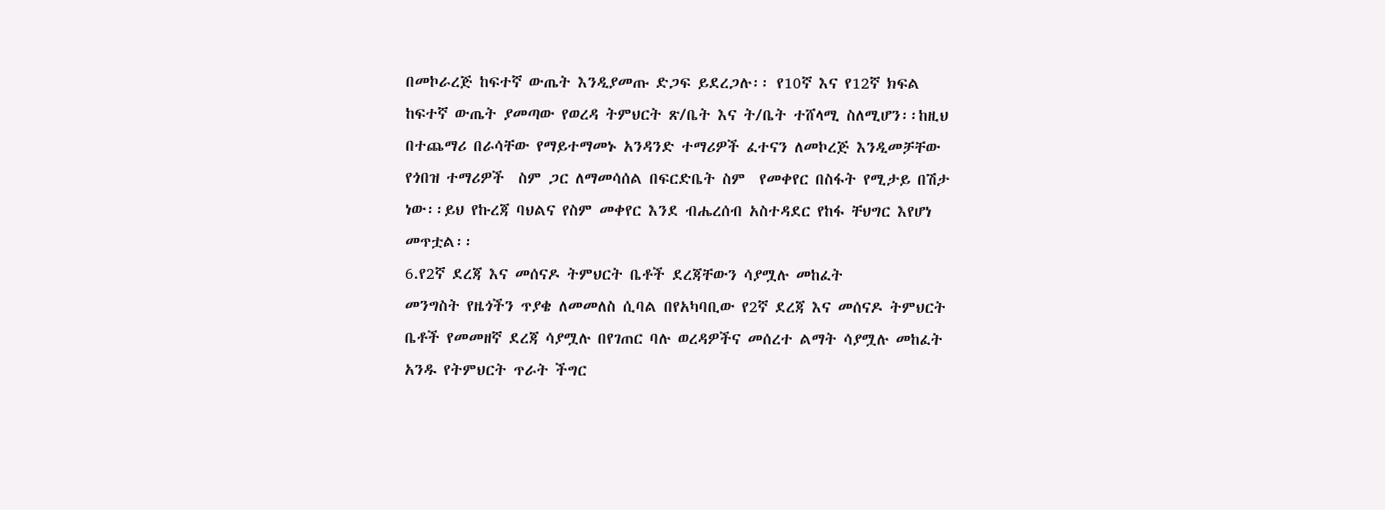በመኮራረጅ ከፍተኛ ውጤት እንዲያመጡ ድጋፍ ይደረጋሉ፡፡ የ10ኛ እና የ12ኛ ክፍል ከፍተኛ ውጤት ያመጣው የወረዳ ትምህርት ጽ/ቤት እና ት/ቤት ተሸላሚ ስለሚሆን፡፡ከዚህ በተጨማሪ በራሳቸው የማይተማመኑ አንዳንድ ተማሪዎች ፈተናን ለመኮረጅ እንዲመቻቸው የጎበዝ ተማሪዎች  ስም ጋር ለማመሳሰል በፍርድቤት ስም  የመቀየር በስፋት የሚታይ በሽታ ነው፡፡ይህ የኩረጃ ባህልና የስም መቀየር እንደ ብሔረሰብ አስተዳደር የከፋ ቸህግር እየሆነ መጥቷል፡፡
6.የ2ኛ ደረጃ እና መሰናዶ ትምህርት ቤቶች ደረጃቸውን ሳያሟሉ መከፈት
መንግስት የዜጎችን ጥያቄ ለመመለስ ሲባል በየአካባቢው የ2ኛ ደረጃ እና መሰናዶ ትምህርት ቤቶች የመመዘኛ ደረጃ ሳያሟሉ በየገጠር ባሉ ወረዳዎችና መሰረተ ልማት ሳያሟሉ መከፈት አንዱ የትምህርት ጥራት ችግር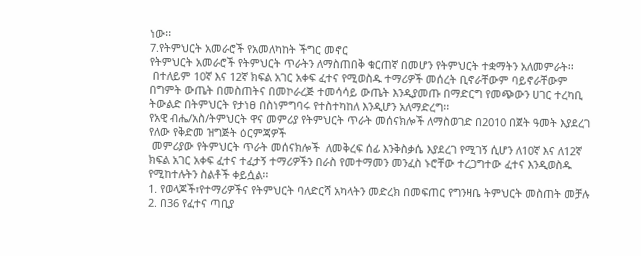ነው፡፡
7.የትምህርት አመራሮች የአመለካከት ችግር መኖር
የትምህርት አመራሮች የትምህርት ጥራትን ለማስጠበቅ ቁርጠኛ በመሆን የትምህርት ተቋማትን አለመምራት፡፡
 በተለይም 10ኛ እና 12ኛ ክፍል አገር አቀፍ ፈተና የሚወስዱ ተማሪዎች መሰረት ቢኖራቸውም ባይኖራቸውም በግምት ውጤት በመስጠትና በመኮራረጅ ተመሳሳይ ውጤት እንዲያመጡ በማድርግ የመጭውን ሀገር ተረካቢ ትውልድ በትምህርት የታነፀ በስነምግባሩ የተስተካከለ እንዲሆን አለማድረግ፡፡
የአዊ ብሔ/አስ/ትምህርት ዋና መምሪያ የትምህርት ጥራት መሰናክሎች ለማስወገድ በ2010 በጀት ዓመት እያደረገ የለው የቅድመ ዝግጅት ዕርምጃዎች
 መምሪያው የትምህርት ጥራት መሰናክሎች  ለመቅረፍ ሰፊ እንቅስቃሴ እያደረገ የሚገኝ ሲሆን ለ10ኛ እና ለ12ኛ ክፍል አገር አቀፍ ፈተና ተፈታኝ ተማሪዎችን በራስ የመተማመን መንፈስ ኑሮቸው ተረጋግተው ፈተና እንዲወስዱ የሚከተሉትን ስልቶች ቀይሷል፡፡
1. የወላጆች፣የተማሪዎችና የትምህርት ባለድርሻ አካላትን መድረክ በመፍጠር የግንዛቤ ትምህርት መስጠት መቻሉ
2. በ36 የፈተና ጣቢያ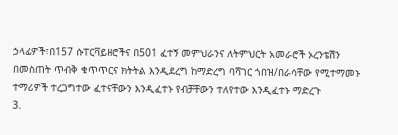ኃላፊዎች፣በ157 ሱፐርቫይዘሮችና በ501 ፈተኝ መምህራንና ለትምህርት አመራሮች ኦረንቴሽን በመስጠት ጥብቅ ቁጥጥርና ክትትል እንዲደረግ ከማድረግ ባሻገር ጎበዝ/በራሳቸው የሚተማመኑ ተማሪዎች ተረጋግተው ፈተናቸውን እንዲፈተኑ የብቻቸውን ተለየተው እንዲፈተኑ ማድረጉ
3.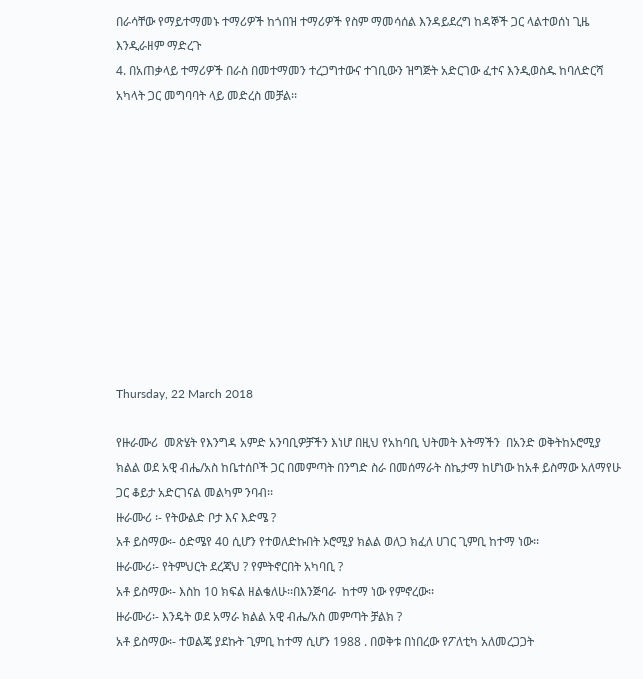በራሳቸው የማይተማመኑ ተማሪዎች ከጎበዝ ተማሪዎች የስም ማመሳሰል እንዳይደረግ ከዳኞች ጋር ላልተወሰነ ጊዜ እንዲራዘም ማድረጉ
4. በአጠቃላይ ተማሪዎች በራስ በመተማመን ተረጋግተውና ተገቢውን ዝግጅት አድርገው ፈተና እንዲወስዱ ከባለድርሻ አካላት ጋር መግባባት ላይ መድረስ መቻል፡፡











Thursday, 22 March 2018

የዙራሙሪ  መጽሄት የእንግዳ አምድ አንባቢዎቻችን እነሆ በዚህ የአከባቢ ህትመት እትማችን  በአንድ ወቅትከኦሮሚያ ክልል ወደ አዊ ብሔ/አስ ከቤተሰቦች ጋር በመምጣት በንግድ ስራ በመሰማራት ስኬታማ ከሆነው ከአቶ ይስማው አለማየሁ ጋር ቆይታ አድርገናል መልካም ንባብ፡፡
ዙራሙሪ ፡- የትውልድ ቦታ እና እድሜ ?
አቶ ይስማው፡- ዕድሜየ 40 ሲሆን የተወለድኩበት ኦሮሚያ ክልል ወለጋ ክፈለ ሀገር ጊምቢ ከተማ ነው፡፡
ዙራሙሪ፡- የትምህርት ደረጃህ ? የምትኖርበት አካባቢ ?
አቶ ይስማው፡- እስከ 10 ክፍል ዘልቄለሁ፡፡በእንጅባራ  ከተማ ነው የምኖረው፡፡
ዙራሙሪ፡- እንዴት ወደ አማራ ክልል አዊ ብሔ/አስ መምጣት ቻልክ ?
አቶ ይስማው፡- ተወልጄ ያደኩት ጊምቢ ከተማ ሲሆን 1988 . በወቅቱ በነበረው የፖለቲካ አለመረጋጋት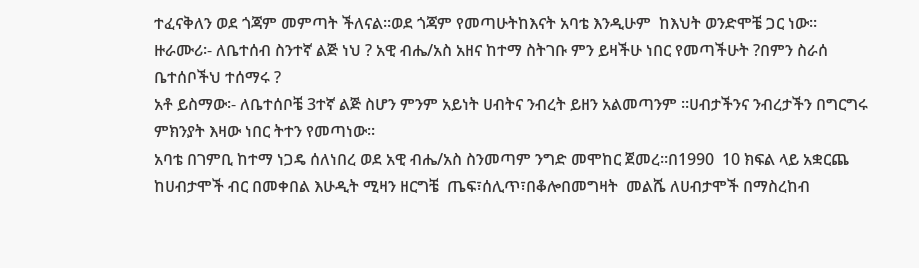ተፈናቅለን ወደ ጎጃም መምጣት ችለናል፡፡ወደ ጎጃም የመጣሁትከእናት አባቴ እንዲሁም  ከእህት ወንድሞቼ ጋር ነው፡፡
ዙራሙሪ፡- ለቤተሰብ ስንተኛ ልጅ ነህ ? አዊ ብሔ/አስ አዘና ከተማ ስትገቡ ምን ይዛችሁ ነበር የመጣችሁት ?በምን ስራሰ ቤተሰቦችህ ተሰማሩ ?
አቶ ይስማው፡- ለቤተሰቦቼ 3ተኛ ልጅ ስሆን ምንም አይነት ሀብትና ንብረት ይዘን አልመጣንም ፡፡ሀብታችንና ንብረታችን በግርግሩ ምክንያት እዛው ነበር ትተን የመጣነው፡፡
አባቴ በገምቢ ከተማ ነጋዴ ሰለነበረ ወደ አዊ ብሔ/አስ ስንመጣም ንግድ መሞከር ጀመረ፡፡በ1990  10 ክፍል ላይ አቋርጨ ከሀብታሞች ብር በመቀበል እሁዲት ሚዛን ዘርግቼ  ጤፍ፣ሰሊጥ፣በቆሎበመግዛት  መልሼ ለሀብታሞች በማስረከብ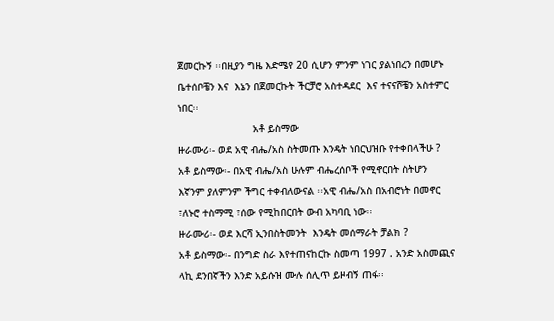ጀመርኩኝ ፡፡በዚያን ግዜ እድሜየ 20 ሲሆን ምንም ነገር ያልነበረን በመሆኑ ቤተሰቦቼን እና  እኔን በጀመርኩት ችርቻሮ አስተዳደር  እና ተናናሾቼን አስተምር  ነበር፡፡
                         አቶ ይስማው
ዙራሙሪ፡- ወደ አዊ ብሔ/አስ ስትመጡ እንዴት ነበርህዝቡ የተቀበላችሁ ?
አቶ ይስማው፡- በአዊ ብሔ/አስ ሁሉም ብሔረሰቦች የሚኖርበት ስትሆን እኛንም ያለምንም ችግር ተቀብለውናል ፡፡አዊ ብሔ/አስ በአብሮነት በመኖር ፣ለኑሮ ተስማሚ ፣ሰው የሚከበርበት ውብ አካባቢ ነው፡፡
ዙራሙሪ፡- ወደ እርሻ ኢንበስትመንት  እንዴት መሰማራት ቻልክ ?
አቶ ይስማው፡- በንግድ ስራ እየተጠናከርኩ ስመጣ 1997 . አንድ አስመጪና ላኪ ደንበኛችን እንድ አይሱዝ ሙሉ ሰሊጥ ይዞብኝ ጠፋ፡፡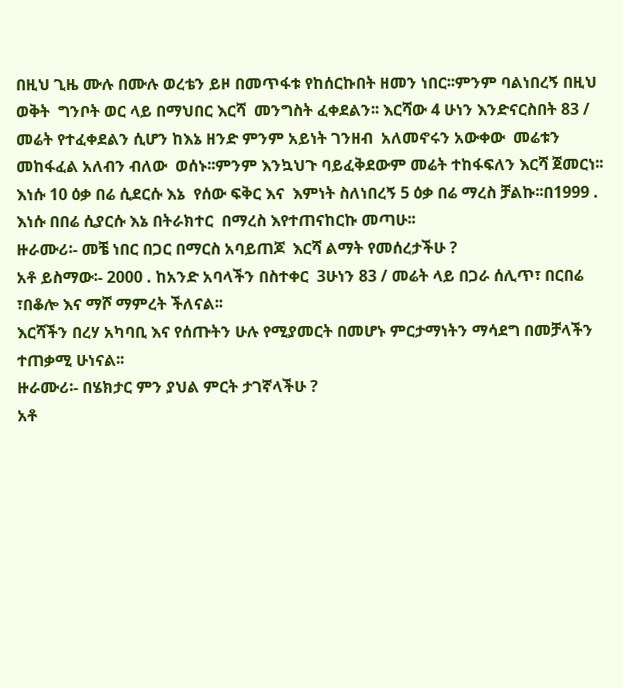በዚህ ጊዜ ሙሉ በሙሉ ወረቴን ይዞ በመጥፋቱ የከሰርኩበት ዘመን ነበር፡፡ምንም ባልነበረኝ በዚህ ወቅት  ግንቦት ወር ላይ በማህበር እርሻ  መንግስት ፈቀደልን፡፡ እርሻው 4 ሁነን እንድናርስበት 83 / መሬት የተፈቀደልን ሲሆን ከእኔ ዘንድ ምንም አይነት ገንዘብ  አለመኖሩን አውቀው  መሬቱን መከፋፈል አለብን ብለው  ወሰኑ፡፡ምንም እንኳህጉ ባይፈቅደውም መሬት ተከፋፍለን እርሻ ጀመርነ፡፡ እነሱ 10 ዕቃ በሬ ሲደርሱ እኔ  የሰው ፍቅር እና  እምነት ስለነበረኝ 5 ዕቃ በሬ ማረስ ቻልኩ፡፡በ1999 . እነሱ በበሬ ሲያርሱ እኔ በትራክተር  በማረስ እየተጠናከርኩ መጣሁ፡፡
ዙራሙሪ፡- መቼ ነበር በጋር በማርስ አባይጠጆ  እርሻ ልማት የመሰረታችሁ ?
አቶ ይስማው፡- 2000 . ከአንድ አባላችን በስተቀር  3ሁነን 83 / መሬት ላይ በጋራ ሰሊጥ፣ በርበሬ ፣በቆሎ እና ማሾ ማምረት ችለናል፡፡
እርሻችን በረሃ አካባቢ እና የሰጡትን ሁሉ የሚያመርት በመሆኑ ምርታማነትን ማሳደግ በመቻላችን ተጠቃሚ ሁነናል፡፡
ዙራሙሪ፡- በሄክታር ምን ያህል ምርት ታገኛላችሁ ?
አቶ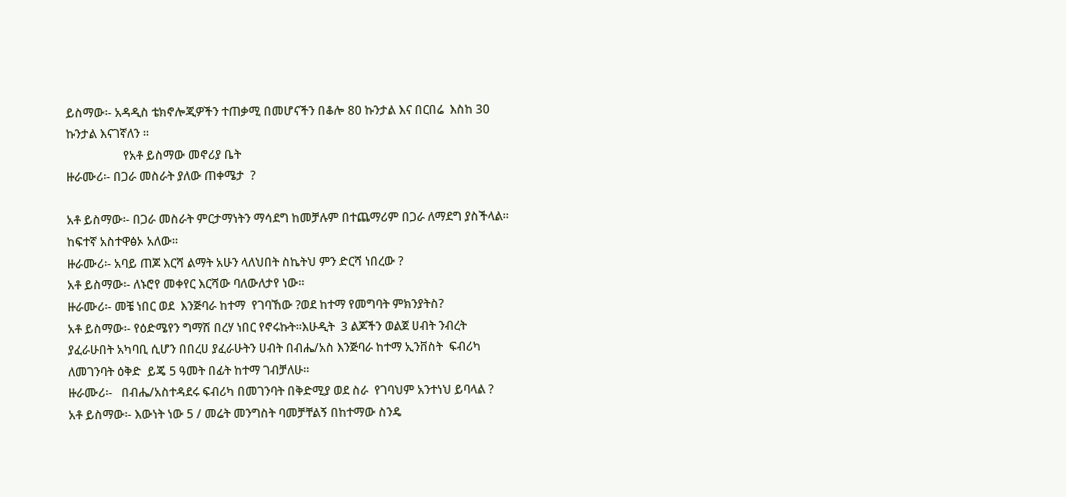ይስማው፡- አዳዲስ ቴክኖሎጂዎችን ተጠቃሚ በመሆናችን በቆሎ 80 ኩንታል እና በርበሬ  እስከ 30 ኩንታል እናገኛለን ፡፡
                   የአቶ ይስማው መኖሪያ ቤት
ዙራሙሪ፡- በጋራ መስራት ያለው ጠቀሜታ  ?

አቶ ይስማው፡- በጋራ መስራት ምርታማነትን ማሳደግ ከመቻሉም በተጨማሪም በጋራ ለማደግ ያስችላል፡፡ ከፍተኛ አስተዋፅኦ አለው፡፡
ዙራሙሪ፡- አባይ ጠጆ እርሻ ልማት አሁን ላለህበት ስኬትህ ምን ድርሻ ነበረው ?
አቶ ይስማው፡- ለኑሮየ መቀየር እርሻው ባለውለታየ ነው፡፡
ዙራሙሪ፡- መቼ ነበር ወደ  እንጅባራ ከተማ  የገባኸው ?ወደ ከተማ የመግባት ምክንያትስ?
አቶ ይስማው፡- የዕድሜየን ግማሽ በረሃ ነበር የኖሩኩት፡፡እሁዲት  3 ልጆችን ወልጀ ሀብት ንብረት ያፈራሁበት አካባቢ ሲሆን በበረሀ ያፈራሁትን ሀብት በብሔ/አስ እንጅባራ ከተማ ኢንቨስት  ፍብሪካ ለመገንባት ዕቅድ  ይጄ 5 ዓመት በፊት ከተማ ገብቻለሁ፡፡
ዙራሙሪ፡-   በብሔ/አስተዳደሩ ፍብሪካ በመገንባት በቅድሚያ ወደ ስራ  የገባህም አንተነህ ይባላል ?
አቶ ይስማው፡- እውነት ነው 5 / መሬት መንግስት ባመቻቸልኝ በከተማው ስንዴ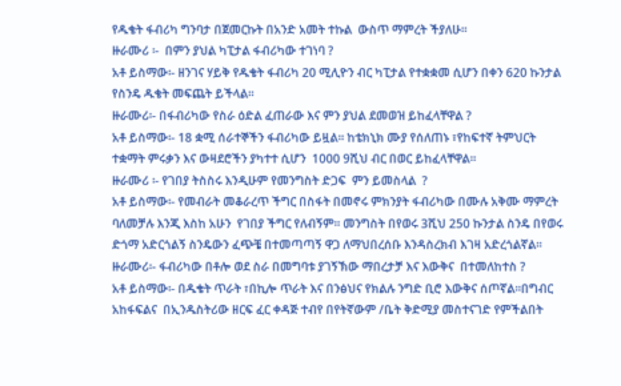የዱቄት ፋብሪካ ግንባታ በጀመርኩት በአንድ አመት ተኩል  ውስጥ ማምረት ችያለሁ፡፡
ዙራሙሪ ፡-  በምን ያህል ካፒታል ፋብሪካው ተገነባ ?
አቶ ይስማው፡- ዘንገና ሃይቅ የዱቄት ፋብሪካ 20 ሚሊዮን ብር ካፒታል የተቋቋመ ሲሆን በቀን 620 ኩንታል የስንዴ ዱቄት መፍጨት ይችላል፡፡
ዙራሙሪ፡- በፋብሪካው የስራ ዕድል ፈጠራው እና ምን ያህል ደመወዝ ይከፈላቸዋል ?
አቶ ይስማው፡- 18 ቋሚ ሰራተኞችን ፋብሪካው ይዟል፡፡ ከቴክኒክ ሙያ የሰለጠኑ ፣የከፍተኛ ትምህርት ተቋማት ምሩቃን እና ውዛደሮችን ያካተተ ሲሆን  1000 9ሺህ ብር በወር ይከፈላቸዋል፡፡
ዙራሙሪ ፡- የገበያ ትስስሩ እንዲሁም የመንግስት ድጋፍ  ምን ይመስላል  ?
አቶ ይስማው፡- የመብራት መቆራረጥ ችግር በስፋት በመኖሩ ምክንያት ፋብሪካው በሙሉ አቅሙ ማምረት ባለመቻሉ እንጂ እስከ አሁን  የገበያ ችግር የለብኝም፡፡ መንግስት በየወሩ 3ሺህ 250 ኩንታል ስንዴ በየወሩ ድጎማ አድርጎልኝ ስንዴውን ፈጭቼ በተመጣጣኝ ዋጋ ለማህበረሰቡ እንዳስረክብ እገዛ አድረጎልኛል፡፡
ዙራሙሪ፡- ፋብሪካው በቶሎ ወደ ስራ በመግባቱ ያገኝኽው ማበረታቻ እና እውቅና  በተመለከተስ ?
አቶ ይስማው፡- በዱቄት ጥራት ፣በኪሎ ጥራት እና በንፅህና የክልሉ ንግድ ቢሮ እውቅና ሰጦኛል፡፡በግብር አከፋፍልና  በኢንዱስትሪው ዘርፍ ፈር ቀዳጅ ተብየ በየትኛውም /ቤት ቅድሚያ መስተናገድ የምችልበት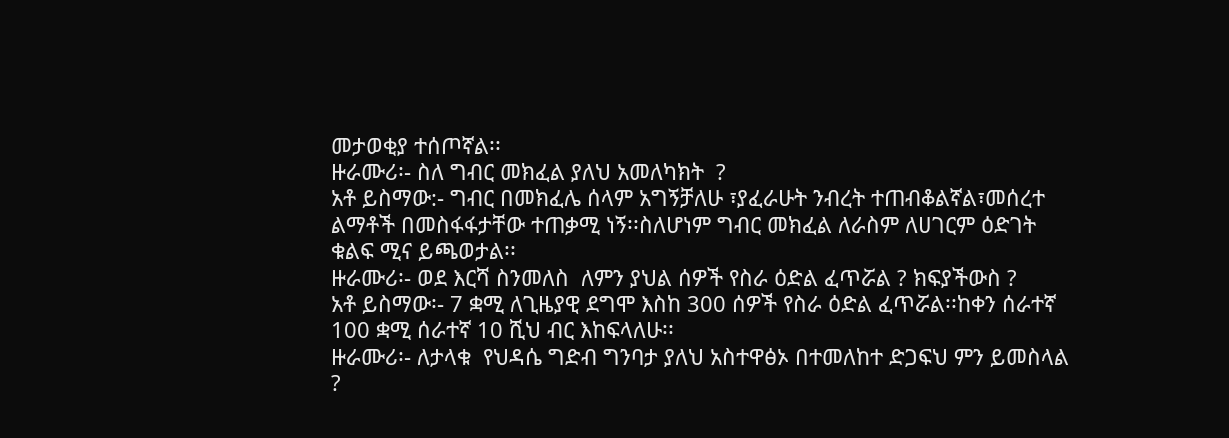መታወቂያ ተሰጦኛል፡፡
ዙራሙሪ፡- ስለ ግብር መክፈል ያለህ አመለካክት  ?
አቶ ይስማው:- ግብር በመክፈሌ ሰላም አግኝቻለሁ ፣ያፈራሁት ንብረት ተጠብቆልኛል፣መሰረተ ልማቶች በመስፋፋታቸው ተጠቃሚ ነኝ፡፡ስለሆነም ግብር መክፈል ለራስም ለሀገርም ዕድገት ቁልፍ ሚና ይጫወታል፡፡
ዙራሙሪ፡- ወደ እርሻ ስንመለስ  ለምን ያህል ሰዎች የስራ ዕድል ፈጥሯል ? ክፍያችውስ ?
አቶ ይስማው፡- 7 ቋሚ ለጊዜያዊ ደግሞ እስከ 300 ሰዎች የስራ ዕድል ፈጥሯል፡፡ከቀን ሰራተኛ 100 ቋሚ ሰራተኛ 10 ሺህ ብር እከፍላለሁ፡፡
ዙራሙሪ፡- ለታላቁ  የህዳሴ ግድብ ግንባታ ያለህ አስተዋፅኦ በተመለከተ ድጋፍህ ምን ይመስላል ?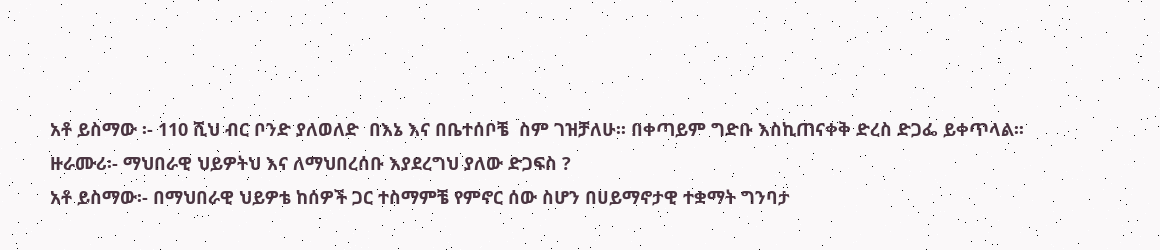አቶ ይስማው ፡- 110 ሺህ ብር ቦንድ ያለወለድ  በእኔ እና በቤተሰቦቼ  ስም ገዝቻለሁ፡፡ በቀጣይም ግድቡ እስኪጠናቀቅ ድረስ ድጋፌ ይቀጥላል፡፡
ዙራሙሪ፡- ማህበራዊ ህይዎትህ እና ለማህበረሰቡ እያደረግህ ያለው ድጋፍስ ?
አቶ ይስማው፡- በማህበራዊ ህይዎቴ ከሰዎች ጋር ተስማምቼ የምኖር ሰው ስሆን በሀይማኖታዊ ተቋማት ግንባታ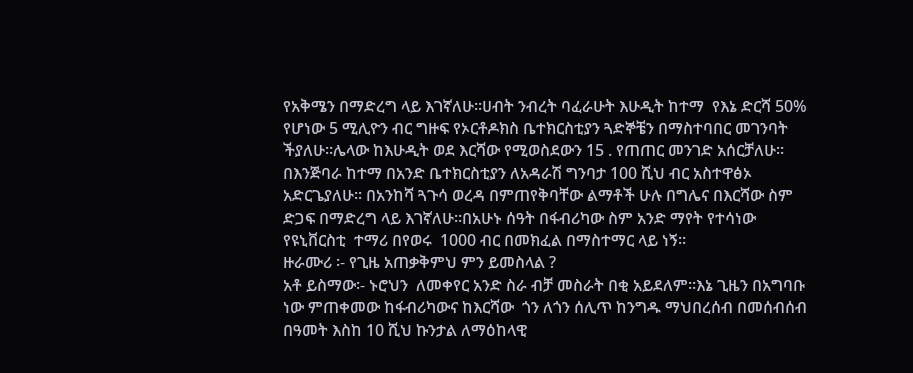የአቅሜን በማድረግ ላይ እገኛለሁ፡፡ሀብት ንብረት ባፈራሁት እሁዲት ከተማ  የእኔ ድርሻ 50% የሆነው 5 ሚሊዮን ብር ግዙፍ የኦርቶዶክስ ቤተክርስቲያን ጓድኞቼን በማስተባበር መገንባት ችያለሁ፡፡ሌላው ከእሁዲት ወደ እርሻው የሚወስደውን 15 . የጠጠር መንገድ አሰርቻለሁ፡፡በእንጅባራ ከተማ በአንድ ቤተክርስቲያን ለአዳራሽ ግንባታ 100 ሺህ ብር አስተዋፅኦ አድርጌያለሁ፡፡ በአንከሻ ጓጉሳ ወረዳ በምጠየቅባቸው ልማቶች ሁሉ በግሌና በእርሻው ስም ድጋፍ በማድረግ ላይ እገኛለሁ፡፡በአሁኑ ሰዓት በፋብሪካው ስም አንድ ማየት የተሳነው የዩኒቨርስቲ  ተማሪ በየወሩ  1000 ብር በመክፈል በማስተማር ላይ ነኝ፡፡
ዙራሙሪ ፡- የጊዜ አጠቃቅምህ ምን ይመስላል ?
አቶ ይስማው፡- ኑሮህን  ለመቀየር አንድ ስራ ብቻ መስራት በቂ አይደለም፡፡እኔ ጊዜን በአግባቡ ነው ምጠቀመው ከፋብሪካውና ከእርሻው  ጎን ለጎን ሰሊጥ ከንግዱ ማህበረሰብ በመሰብሰብ በዓመት እስከ 10 ሺህ ኩንታል ለማዕከላዊ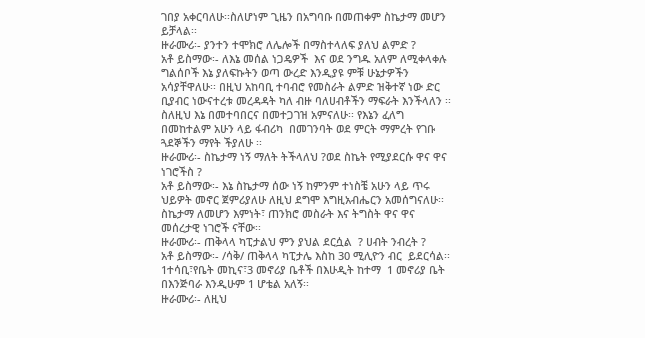ገበያ አቀርባለሁ፡፡ስለሆነም ጊዜን በአግባቡ በመጠቀም ስኬታማ መሆን ይቻላል፡፡
ዙራሙሪ፡- ያንተን ተሞክሮ ለሌሎች በማስተላለፍ ያለህ ልምድ ?
አቶ ይስማው፡- ለእኔ መሰል ነጋዴዎች  እና ወደ ንግዱ አለም ለሚቀላቀሉ ግልሰቦች እኔ ያለፍኩትን ወጣ ውረድ እንዲያዩ ምቹ ሁኔታዎችን አሳያቸዋለሁ፡፡ በዚህ አከባቢ ተባብሮ የመስራት ልምድ ዝቅተኛ ነው ድር ቢያብር ነውናተረቱ መረዳዳት ካለ ብዙ ባለሀብቶችን ማፍራት እንችላለን ፡፡ ስለዚህ እኔ በመተባበርና በመተጋገዝ አምናለሁ፡፡ የእኔን ፈለግ በመከተልም አሁን ላይ ፋብሪካ  በመገንባት ወደ ምርት ማምረት የገቡ ጓደኞችን ማየት ችያለሁ ፡፡
ዙራሙሪ፡- ስኬታማ ነኝ ማለት ትችላለህ ?ወደ ስኬት የሚያደርሱ ዋና ዋና ነገሮችስ ?
አቶ ይስማው፡- እኔ ስኬታማ ሰው ነኝ ከምንም ተነስቼ አሁን ላይ ጥሩ ህይዎት መኖር ጀምሪያለሁ ለዚህ ደግሞ እግዚአብሔርን አመሰግናለሁ፡፡ስኬታማ ለመሆን እምነት፣ ጠንክሮ መስራት እና ትግስት ዋና ዋና መሰረታዊ ነገሮች ናቸው፡፡
ዙራሙሪ፡- ጠቅላላ ካፒታልህ ምን ያህል ደርሷል  ? ሀብት ንብረት ?
አቶ ይስማው፡- /ሳቅ/ ጠቅላላ ካፒታሌ እስከ 30 ሚሊዮን ብር  ይደርሳል፡፡ 1ተሳቢ፣የቤት መኪና፣3 መኖሪያ ቤቶች በእሁዲት ከተማ  1 መኖሪያ ቤት በእንጅባራ እንዲሁም 1 ሆቴል አለኝ፡፡
ዙራሙሪ፡- ለዚህ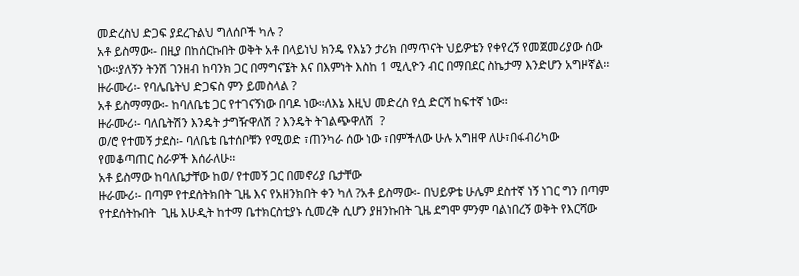መድረስህ ድጋፍ ያደረጉልህ ግለሰቦች ካሉ ?
አቶ ይስማው፡- በዚያ በከሰርኩበት ወቅት አቶ በላይነህ ክንዴ የእኔን ታሪክ በማጥናት ህይዎቴን የቀየረኝ የመጀመሪያው ሰው ነው፡፡ያለኝን ትንሽ ገንዘብ ከባንክ ጋር በማግናኜት እና በእምነት እስከ 1 ሚሊዮን ብር በማበደር ስኬታማ እንድሆን አግዞኛል፡፡
ዙራሙሪ፡- የባሌቤትህ ድጋፍስ ምን ይመስላል ?
አቶ ይስማማው፡- ከባለቤቴ ጋር የተገናኝነው በባዶ ነው፡፡ለእኔ እዚህ መድረስ የሷ ድርሻ ከፍተኛ ነው፡፡
ዙራሙሪ፡- ባለቤትሽን እንዴት ታግዥዋለሽ ? እንዴት ትገልጭዋለሽ  ?
ወ/ሮ የተመኝ ታደስ፡- ባለቤቴ ቤተሰቦቹን የሚወድ ፣ጠንካራ ሰው ነው ፣በምችለው ሁሉ አግዘዋ ለሁ፣በፋብሪካው የመቆጣጠር ስራዎች እሰራለሁ፡፡
አቶ ይስማው ከባለቤታቸው ከወ/ የተመኝ ጋር በመኖሪያ ቤታቸው
ዙራሙሪ፡- በጣም የተደሰትክበት ጊዜ እና የአዘንክበት ቀን ካለ ?አቶ ይስማው፡- በህይዎቴ ሁሌም ደስተኛ ነኝ ነገር ግን በጣም የተደሰትኩበት  ጊዜ እሁዲት ከተማ ቤተክርስቲያኑ ሲመረቅ ሲሆን ያዘንኩበት ጊዜ ደግሞ ምንም ባልነበረኝ ወቅት የእርሻው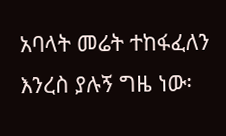አባላት መሬት ተከፋፈለን እንረስ ያሉኝ ግዜ ነው፡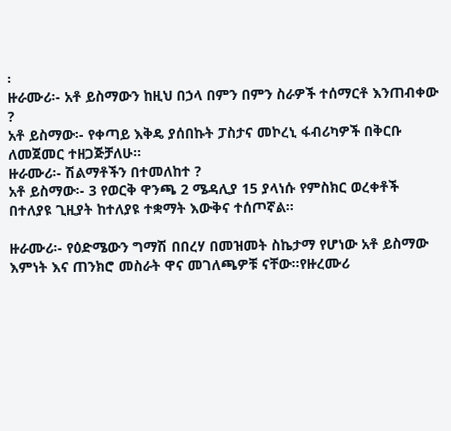፡
ዙራሙሪ፡- አቶ ይስማውን ከዚህ በኃላ በምን በምን ስራዎች ተሰማርቶ እንጠብቀው ?
አቶ ይስማው፡- የቀጣይ እቅዴ ያሰበኩት ፓስታና መኮረኒ ፋብሪካዎች በቅርቡ ለመጀመር ተዘጋጅቻለሁ፡፡
ዙራሙሪ፡- ሽልማቶችን በተመለከተ ?
አቶ ይስማው፡- 3 የወርቅ ዋንጫ 2 ሜዳሊያ 15 ያላነሱ የምስክር ወረቀቶች  በተለያዩ ጊዚያት ከተለያዩ ተቋማት እውቅና ተሰጦኛል፡፡

ዙራሙሪ፡- የዕድሜውን ግማሽ በበረሃ በመዝመት ስኬታማ የሆነው አቶ ይስማው እምነት እና ጠንክሮ መስራት ዋና መገለጫዎቹ ናቸው፡፡የዙረሙሪ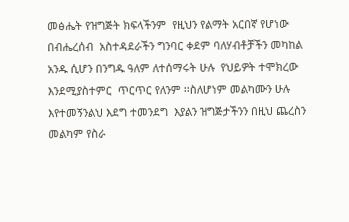መፅሔት የዝግጅት ክፍላችንም  የዚህን የልማት አርበኛ የሆነው በብሔረሰብ  አስተዳደራችን ግንባር ቀደም ባለሃብቶቻችን መካከል አንዱ ሲሆን በንግዱ ዓለም ለተሰማሩት ሁሉ  የህይዎት ተሞክረው እንደሚያስተምር  ጥርጥር የለንም ፡፡ስለሆነም መልካሙን ሁሉ እየተመኝንልህ እደግ ተመንደግ  እያልን ዝግጅታችንን በዚህ ጨረስን መልካም የስራ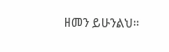ዘመን ይሁንልህ፡፡